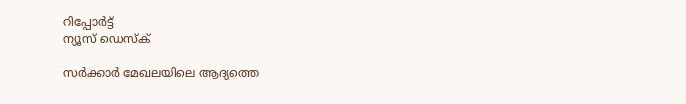റിപ്പോര്‍ട്ട്
ന്യൂസ് ഡെസ്ക്

സർക്കാർ മേഖലയിലെ ആദ്യത്തെ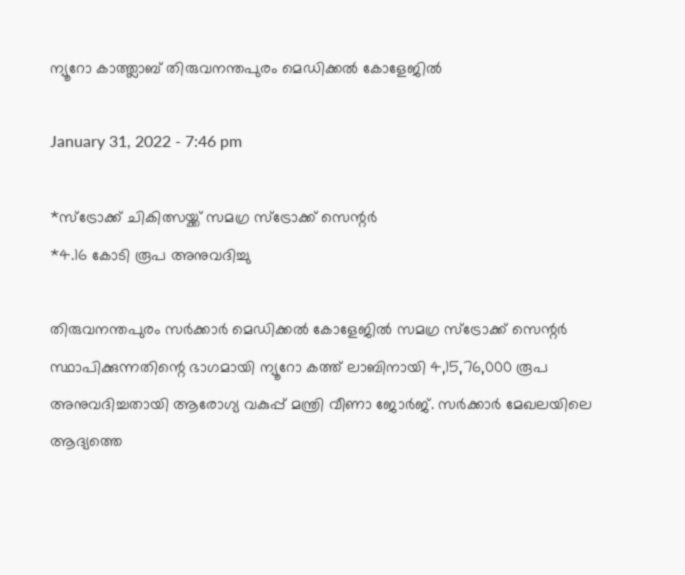ന്യൂറോ കാത്ത്ലാബ് തിരുവനന്തപുരം മെഡിക്കൽ കോളേജിൽ

January 31, 2022 - 7:46 pm

*സ്ട്രോക്ക് ചികിത്സയ്ക്ക് സമഗ്ര സ്ട്രോക്ക് സെന്റർ
*4.16 കോടി രൂപ അനുവദിച്ചു

തിരുവനന്തപുരം സർക്കാർ മെഡിക്കൽ കോളേജിൽ സമഗ്ര സ്ട്രോക്ക് സെന്റർ സ്ഥാപിക്കുന്നതിന്റെ ഭാഗമായി ന്യൂറോ കത്ത് ലാബിനായി 4,15,76,000 രൂപ അനുവദിച്ചതായി ആരോഗ്യ വകുപ്പ് മന്ത്രി വീണാ ജോർജ്. സർക്കാർ മേഖലയിലെ ആദ്യത്തെ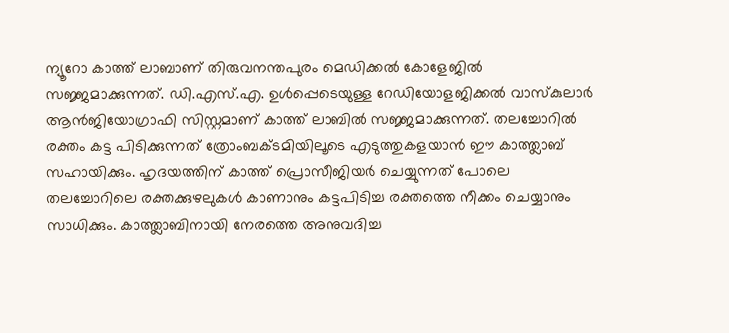ന്യൂറോ കാത്ത് ലാബാണ് തിരുവനന്തപുരം മെഡിക്കൽ കോളേജിൽ സജ്ജമാക്കുന്നത്. ഡി.എസ്.എ. ഉൾപ്പെടെയുള്ള റേഡിയോളജിക്കൽ വാസ്‌കുലാർ ആൻജിയോഗ്രാഫി സിസ്റ്റമാണ് കാത്ത് ലാബിൽ സജ്ജമാക്കുന്നത്. തലച്ചോറിൽ രക്തം കട്ട പിടിക്കുന്നത് ത്രോംബക്ടമിയിലൂടെ എടുത്തുകളയാൻ ഈ കാത്ത്ലാബ് സഹായിക്കും. ഹൃദയത്തിന് കാത്ത് പ്രൊസീജിയർ ചെയ്യുന്നത് പോലെ തലച്ചോറിലെ രക്തക്കുഴലുകൾ കാണാനും കട്ടപിടിച്ച രക്തത്തെ നീക്കം ചെയ്യാനും സാധിക്കും. കാത്ത്ലാബിനായി നേരത്തെ അനുവദിച്ച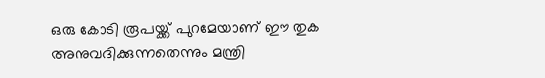ഒരു കോടി രൂപയ്ക്ക് പുറമേയാണ് ഈ തുക അനുവദിക്കുന്നതെന്നും മന്ത്രി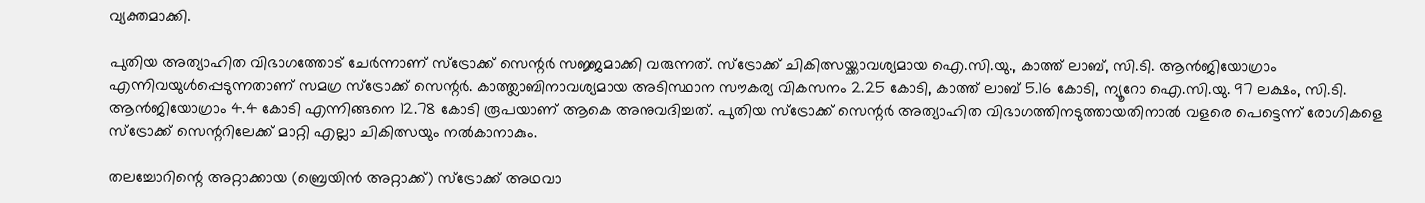വ്യക്തമാക്കി.

പുതിയ അത്യാഹിത വിഭാഗത്തോട് ചേർന്നാണ് സ്ട്രോക്ക് സെന്റർ സജ്ജമാക്കി വരുന്നത്. സ്ട്രോക്ക് ചികിത്സയ്ക്കാവശ്യമായ ഐ.സി.യു., കാത്ത് ലാബ്, സി.ടി. ആൻജിയോഗ്രാം എന്നിവയുൾപ്പെടുന്നതാണ് സമഗ്ര സ്ട്രോക്ക് സെന്റർ. കാത്ത്ലാബിനാവശ്യമായ അടിസ്ഥാന സൗകര്യ വികസനം 2.25 കോടി, കാത്ത് ലാബ് 5.16 കോടി, ന്യൂറോ ഐ.സി.യു. 97 ലക്ഷം, സി.ടി. ആൻജിയോഗ്രാം 4.4 കോടി എന്നിങ്ങനെ 12.78 കോടി രൂപയാണ് ആകെ അനുവദിച്ചത്. പുതിയ സ്ട്രോക്ക് സെന്റർ അത്യാഹിത വിഭാഗത്തിനടുത്തായതിനാൽ വളരെ പെട്ടെന്ന് രോഗികളെ സ്ട്രോക്ക് സെന്ററിലേക്ക് മാറ്റി എല്ലാ ചികിത്സയും നൽകാനാകും.

തലച്ചോറിന്റെ അറ്റാക്കായ (ബ്രെയിൻ അറ്റാക്ക്) സ്ട്രോക്ക് അഥവാ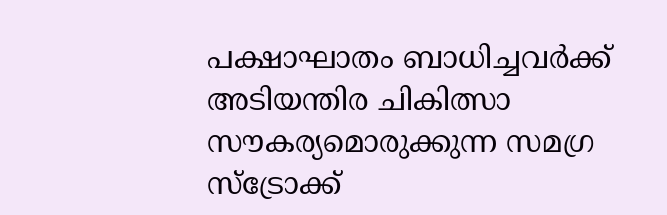പക്ഷാഘാതം ബാധിച്ചവർക്ക് അടിയന്തിര ചികിത്സാ സൗകര്യമൊരുക്കുന്ന സമഗ്ര സ്ട്രോക്ക്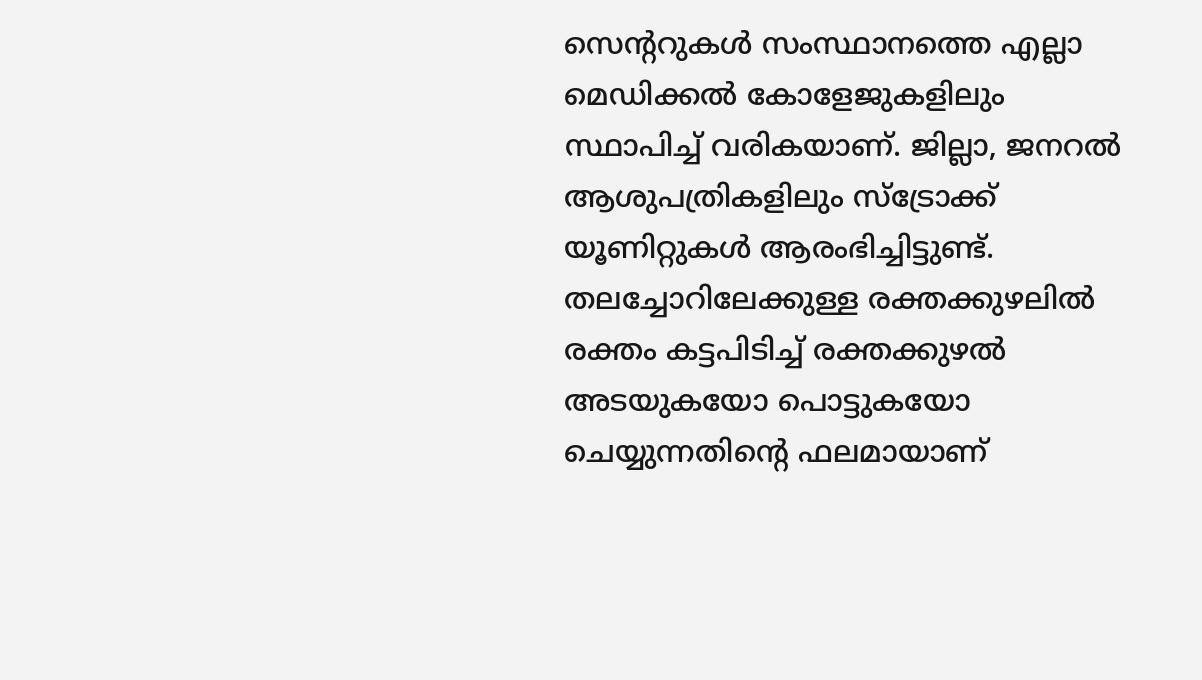സെന്ററുകൾ സംസ്ഥാനത്തെ എല്ലാ മെഡിക്കൽ കോളേജുകളിലും സ്ഥാപിച്ച് വരികയാണ്. ജില്ലാ, ജനറൽ ആശുപത്രികളിലും സ്ട്രോക്ക് യൂണിറ്റുകൾ ആരംഭിച്ചിട്ടുണ്ട്. തലച്ചോറിലേക്കുള്ള രക്തക്കുഴലിൽ രക്തം കട്ടപിടിച്ച് രക്തക്കുഴൽ അടയുകയോ പൊട്ടുകയോ ചെയ്യുന്നതിന്റെ ഫലമായാണ്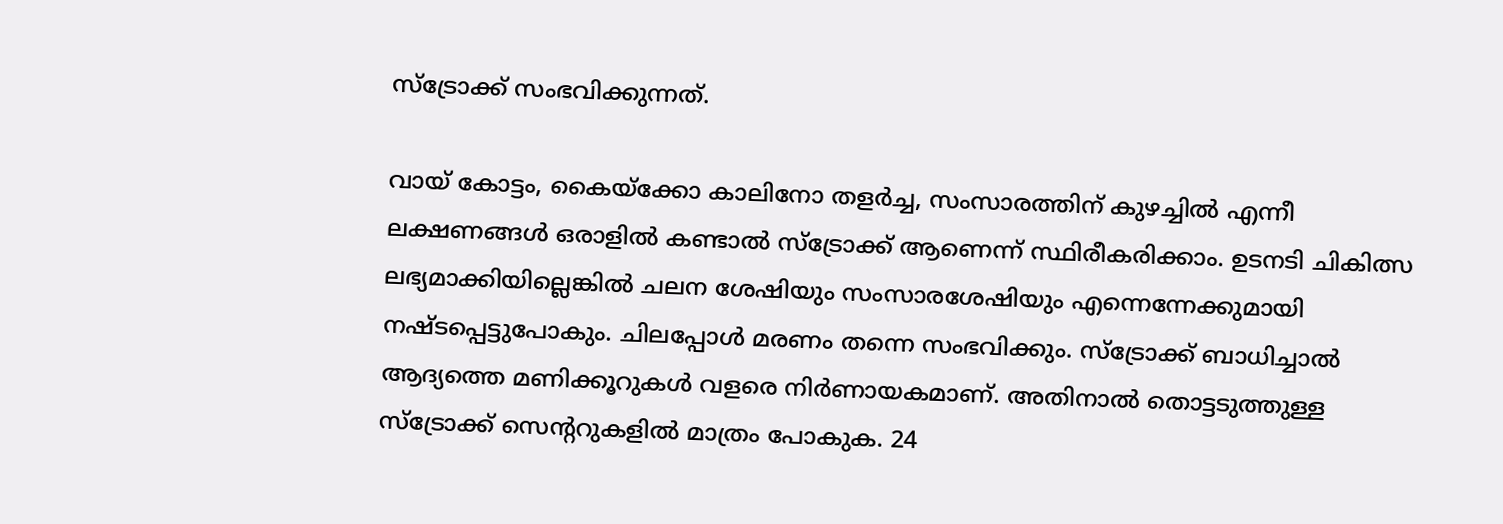സ്ട്രോക്ക് സംഭവിക്കുന്നത്.

വായ് കോട്ടം, കൈയ്ക്കോ കാലിനോ തളർച്ച, സംസാരത്തിന് കുഴച്ചിൽ എന്നീ ലക്ഷണങ്ങൾ ഒരാളിൽ കണ്ടാൽ സ്ട്രോക്ക് ആണെന്ന് സ്ഥിരീകരിക്കാം. ഉടനടി ചികിത്സ ലഭ്യമാക്കിയില്ലെങ്കിൽ ചലന ശേഷിയും സംസാരശേഷിയും എന്നെന്നേക്കുമായി നഷ്ടപ്പെട്ടുപോകും. ചിലപ്പോൾ മരണം തന്നെ സംഭവിക്കും. സ്ട്രോക്ക് ബാധിച്ചാൽ ആദ്യത്തെ മണിക്കൂറുകൾ വളരെ നിർണായകമാണ്. അതിനാൽ തൊട്ടടുത്തുള്ള സ്ട്രോക്ക് സെന്ററുകളിൽ മാത്രം പോകുക. 24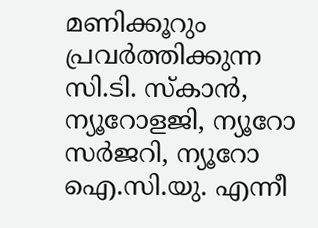മണിക്കൂറും പ്രവർത്തിക്കുന്ന സി.ടി. സ്‌കാൻ, ന്യൂറോളജി, ന്യൂറോ സർജറി, ന്യൂറോ ഐ.സി.യു. എന്നീ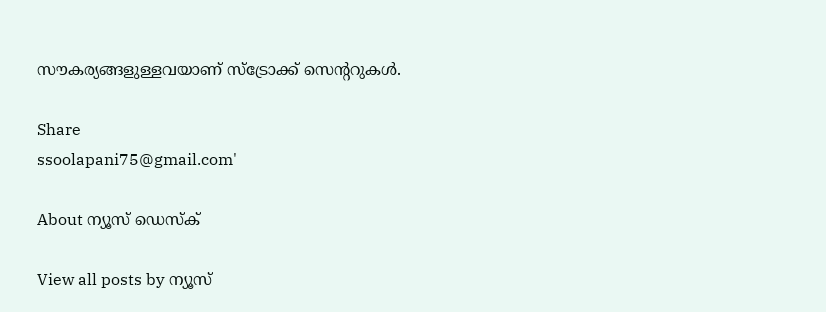സൗകര്യങ്ങളുള്ളവയാണ് സ്ട്രോക്ക് സെന്ററുകൾ.

Share
ssoolapani75@gmail.com'

About ന്യൂസ് ഡെസ്ക്

View all posts by ന്യൂസ്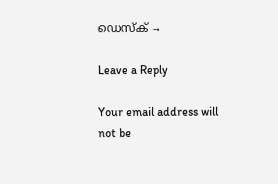ഡെസ്ക് →

Leave a Reply

Your email address will not be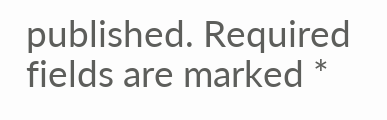published. Required fields are marked *